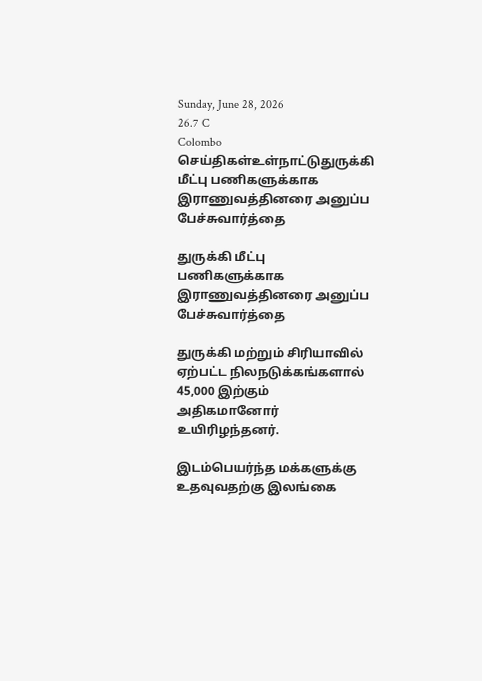Sunday, June 28, 2026
26.7 C
Colombo
செய்திகள்உள்நாட்டுதுருக்கி மீட்பு பணிகளுக்காக இராணுவத்தினரை அனுப்ப பேச்சுவார்த்தை

துருக்கி மீட்பு பணிகளுக்காக இராணுவத்தினரை அனுப்ப பேச்சுவார்த்தை

துருக்கி மற்றும் சிரியாவில் ஏற்பட்ட நிலநடுக்கங்களால் 45,000 இற்கும் அதிகமானோர் உயிரிழந்தனர்.

இடம்பெயர்ந்த மக்களுக்கு உதவுவதற்கு இலங்கை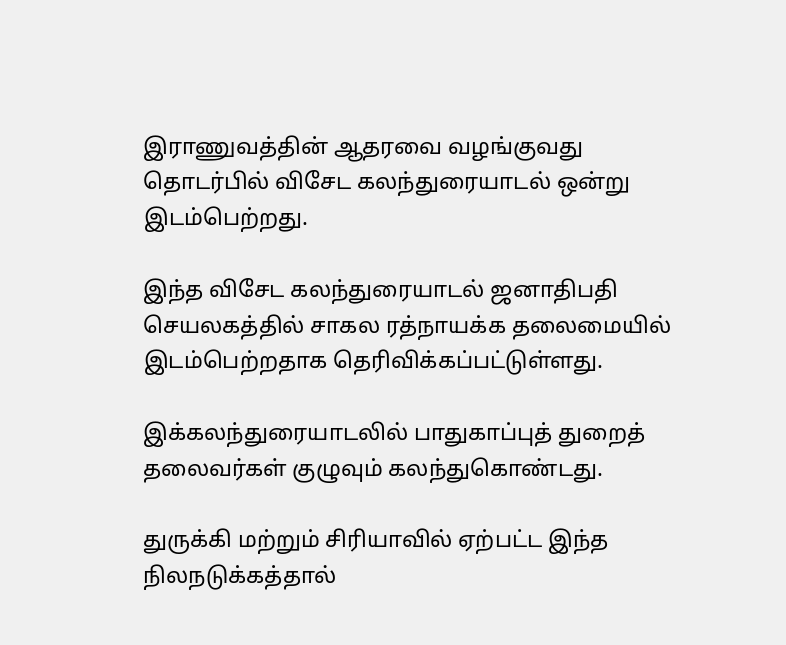இராணுவத்தின் ஆதரவை வழங்குவது தொடர்பில் விசேட கலந்துரையாடல் ஒன்று இடம்பெற்றது.

இந்த விசேட கலந்துரையாடல் ஜனாதிபதி செயலகத்தில் சாகல ரத்நாயக்க தலைமையில் இடம்பெற்றதாக தெரிவிக்கப்பட்டுள்ளது.

இக்கலந்துரையாடலில் பாதுகாப்புத் துறைத் தலைவர்கள் குழுவும் கலந்துகொண்டது.

துருக்கி மற்றும் சிரியாவில் ஏற்பட்ட இந்த நிலநடுக்கத்தால்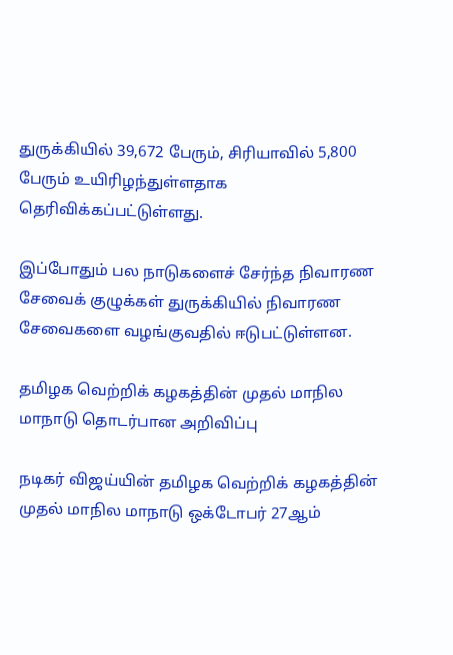துருக்கியில் 39,672 பேரும், சிரியாவில் 5,800 பேரும் உயிரிழந்துள்ளதாக தெரிவிக்கப்பட்டுள்ளது.

இப்போதும் பல நாடுகளைச் சேர்ந்த நிவாரண சேவைக் குழுக்கள் துருக்கியில் நிவாரண சேவைகளை வழங்குவதில் ஈடுபட்டுள்ளன.

தமிழக வெற்றிக் கழகத்தின் முதல் மாநில மாநாடு தொடர்பான அறிவிப்பு

நடிகர் விஜய்யின் தமிழக வெற்றிக் கழகத்தின் முதல் மாநில மாநாடு ஒக்டோபர் 27ஆம்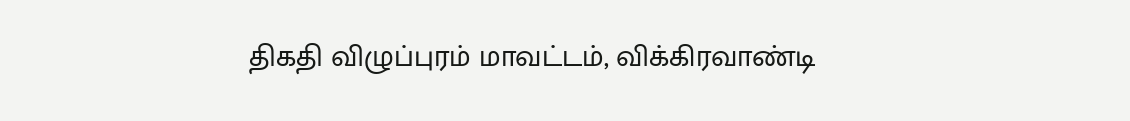திகதி விழுப்புரம் மாவட்டம், விக்கிரவாண்டி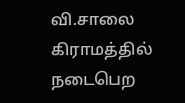வி.சாலை கிராமத்தில் நடைபெற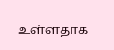உள்ளதாக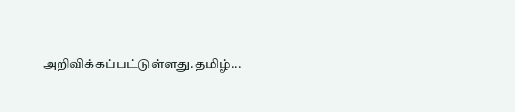அறிவிக்கப்பட்டுள்ளது.தமிழ்...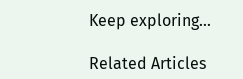Keep exploring...

Related Articles